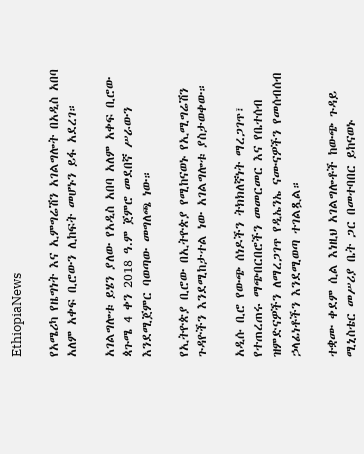EthiopiaNews

የአሜሪካ የዜግነት እና ኢምግሬሽን አገልግሎት በአዲስ አበባ አለም አቀፍ ቢሮውን ሊከፍት መሆኑን ይፋ አደረገ።

አገልግሎቱ ይሄን ያለው የአዲስ አበባ አለም አቀፍ ቢሮው ጳጉሜ 4 ቀን 2018 ዓ.ም ጀምሮ መደበኛ ሥራውን እንደሚጀምር ባወጣው መግለጫ ነው።

የኢትዮጵያ ቢሮው በኢትዮጵያ የሚከናወኑ የኢሚግሬሽን ጉዳዮችን እንደሚከታተል ነው አገልግሎቱ ያስታወቀው።

አዲሱ ቢሮ የውጭ ሰነዶችን ትክክለኛነት ማረጋገጥ፣ የተጠረጠሩ ማጭበርበሮችን መመርመር እና የቤተሰብ ዝምድናዎችን ለማረጋገጥ የዲኤንኤ ናሙናዎችን የመሰብሰብ ኃላፊነቶችን እንደሚወጣ ተገልጿል።

ተቋሙ ቀደም ሲል እነዚህ አገልግሎቶች ከውጭ ጉዳይ ሚኒስቴር መሥሪያ ቤት ጋር በመተባበር ይከናወኑ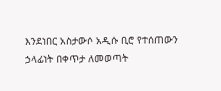እንደነበር አስታውሶ አዲሱ ቢሮ የተሰጠውን ኃላፊነት በቀጥታ ለመወጣት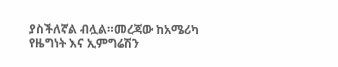ያስችለኛል ብሏል።መረጃው ከአሜሪካ የዜግነት እና ኢምግሬሽን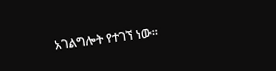አገልግሎት የተገኘ ነው።